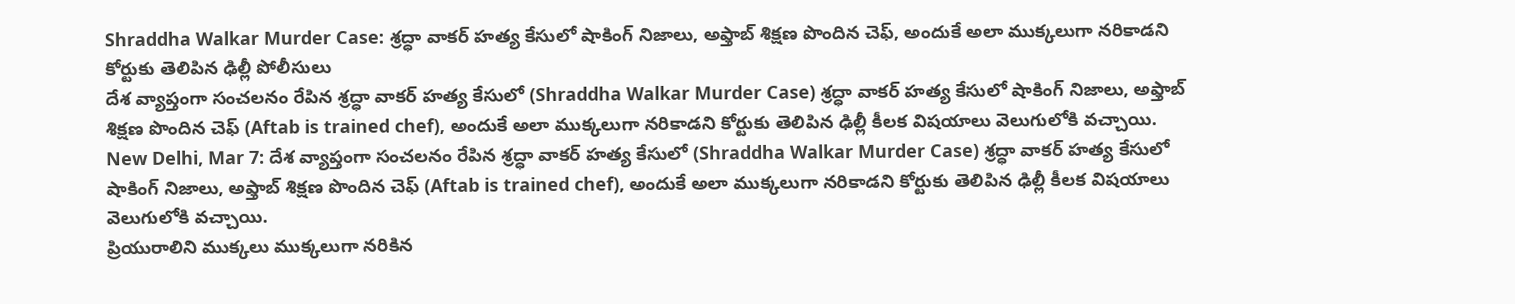Shraddha Walkar Murder Case: శ్రద్ధా వాకర్ హత్య కేసులో షాకింగ్ నిజాలు, అఫ్తాబ్ శిక్షణ పొందిన చెఫ్, అందుకే అలా ముక్కలుగా నరికాడని కోర్టుకు తెలిపిన ఢిల్లీ పోలీసులు
దేశ వ్యాప్తంగా సంచలనం రేపిన శ్రద్ధా వాకర్ హత్య కేసులో (Shraddha Walkar Murder Case) శ్రద్ధా వాకర్ హత్య కేసులో షాకింగ్ నిజాలు, అఫ్తాబ్ శిక్షణ పొందిన చెఫ్ (Aftab is trained chef), అందుకే అలా ముక్కలుగా నరికాడని కోర్టుకు తెలిపిన ఢిల్లీ కీలక విషయాలు వెలుగులోకి వచ్చాయి.
New Delhi, Mar 7: దేశ వ్యాప్తంగా సంచలనం రేపిన శ్రద్ధా వాకర్ హత్య కేసులో (Shraddha Walkar Murder Case) శ్రద్ధా వాకర్ హత్య కేసులో షాకింగ్ నిజాలు, అఫ్తాబ్ శిక్షణ పొందిన చెఫ్ (Aftab is trained chef), అందుకే అలా ముక్కలుగా నరికాడని కోర్టుకు తెలిపిన ఢిల్లీ కీలక విషయాలు వెలుగులోకి వచ్చాయి.
ప్రియురాలిని ముక్కలు ముక్కలుగా నరికిన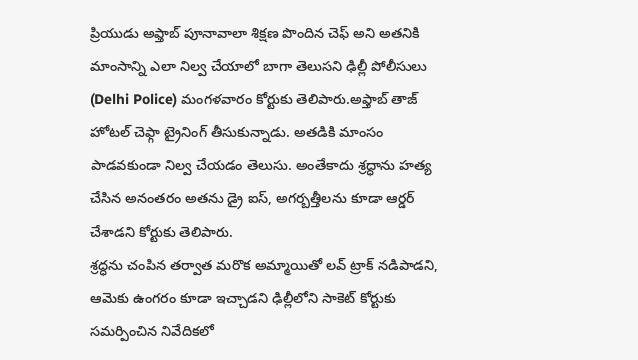ప్రియుడు అఫ్తాబ్ పూనావాలా శిక్షణ పొందిన చెఫ్ అని అతనికి మాంసాన్ని ఎలా నిల్వ చేయాలో బాగా తెలుసని ఢిల్లీ పోలీసులు (Delhi Police) మంగళవారం కోర్టుకు తెలిపారు.అఫ్తాబ్ తాజ్ హోటల్ చెఫ్గా ట్రైనింగ్ తీసుకున్నాడు. అతడికి మాంసం పాడవకుండా నిల్వ చేయడం తెలుసు. అంతేకాదు శ్రద్ధాను హత్య చేసిన అనంతరం అతను డ్రై ఐస్, అగర్బత్తీలను కూడా ఆర్డర్ చేశాడని కోర్టుకు తెలిపారు.
శ్రద్ధను చంపిన తర్వాత మరొక అమ్మాయితో లవ్ ట్రాక్ నడిపాడని, ఆమెకు ఉంగరం కూడా ఇచ్చాడని ఢిల్లీలోని సాకెట్ కోర్టుకు సమర్పించిన నివేదికలో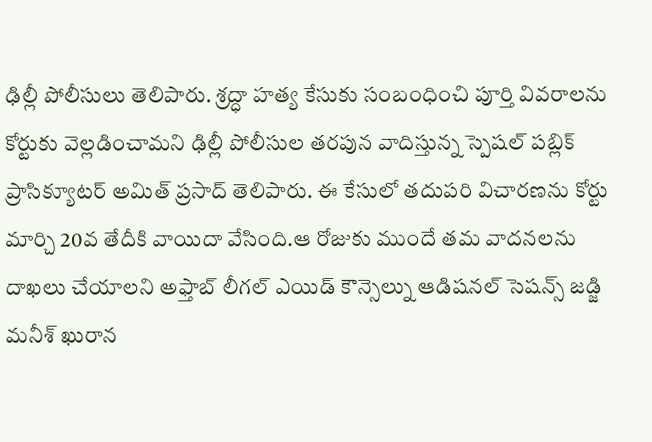ఢిల్లీ పోలీసులు తెలిపారు. శ్రద్ధా హత్య కేసుకు సంబంధించి పూర్తి వివరాలను కోర్టుకు వెల్లడించామని ఢిల్లీ పోలీసుల తరపున వాదిస్తున్న స్పెషల్ పబ్లిక్ ప్రాసిక్యూటర్ అమిత్ ప్రసాద్ తెలిపారు. ఈ కేసులో తదుపరి విచారణను కోర్టు మార్చి 20వ తేదీకి వాయిదా వేసింది.ఆ రోజుకు ముందే తమ వాదనలను దాఖలు చేయాలని అఫ్తాబ్ లీగల్ ఎయిడ్ కౌన్సెల్ను ఆడిషనల్ సెషన్స్ జడ్జి మనీశ్ ఖురాన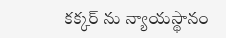కక్కర్ ను న్యాయస్థానం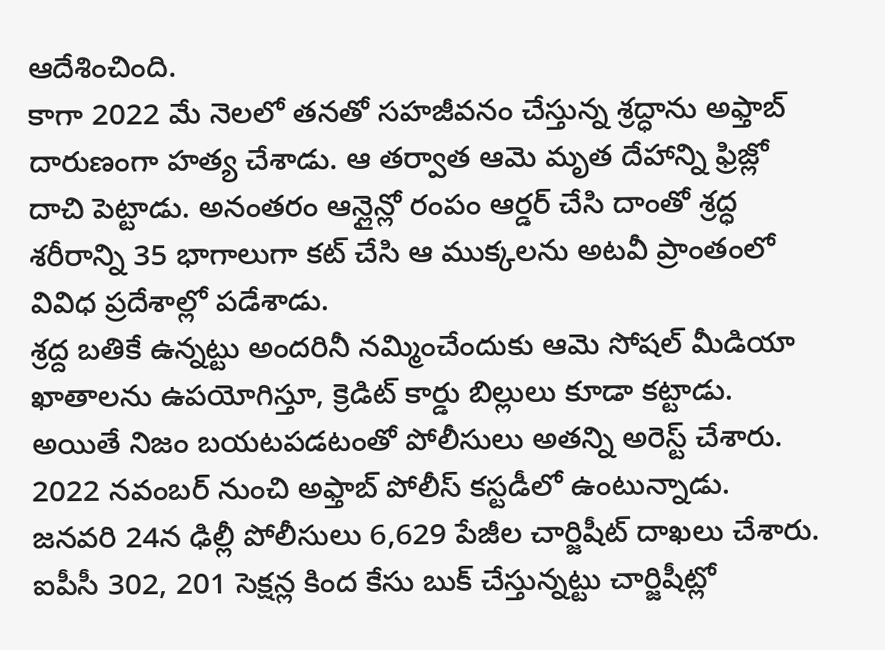ఆదేశించింది.
కాగా 2022 మే నెలలో తనతో సహజీవనం చేస్తున్న శ్రద్ధాను అఫ్తాబ్ దారుణంగా హత్య చేశాడు. ఆ తర్వాత ఆమె మృత దేహాన్ని ఫ్రిజ్లో దాచి పెట్టాడు. అనంతరం ఆన్లైన్లో రంపం ఆర్డర్ చేసి దాంతో శ్రద్ధ శరీరాన్ని 35 భాగాలుగా కట్ చేసి ఆ ముక్కలను అటవీ ప్రాంతంలో వివిధ ప్రదేశాల్లో పడేశాడు.
శ్రద్ద బతికే ఉన్నట్టు అందరినీ నమ్మించేందుకు ఆమె సోషల్ మీడియా ఖాతాలను ఉపయోగిస్తూ, క్రెడిట్ కార్డు బిల్లులు కూడా కట్టాడు. అయితే నిజం బయటపడటంతో పోలీసులు అతన్ని అరెస్ట్ చేశారు. 2022 నవంబర్ నుంచి అఫ్తాబ్ పోలీస్ కస్టడీలో ఉంటున్నాడు. జనవరి 24న ఢిల్లీ పోలీసులు 6,629 పేజీల చార్జిషీట్ దాఖలు చేశారు. ఐపీసీ 302, 201 సెక్షన్ల కింద కేసు బుక్ చేస్తున్నట్టు చార్జిషీట్లో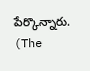పేర్కొన్నారు.
(The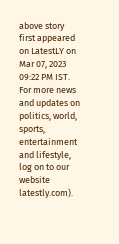above story first appeared on LatestLY on Mar 07, 2023 09:22 PM IST. For more news and updates on politics, world, sports, entertainment and lifestyle, log on to our website latestly.com).